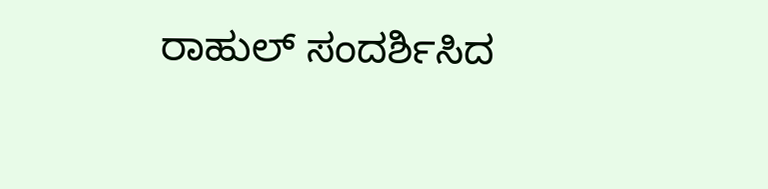ರಾಹುಲ್ ಸಂದರ್ಶಿಸಿದ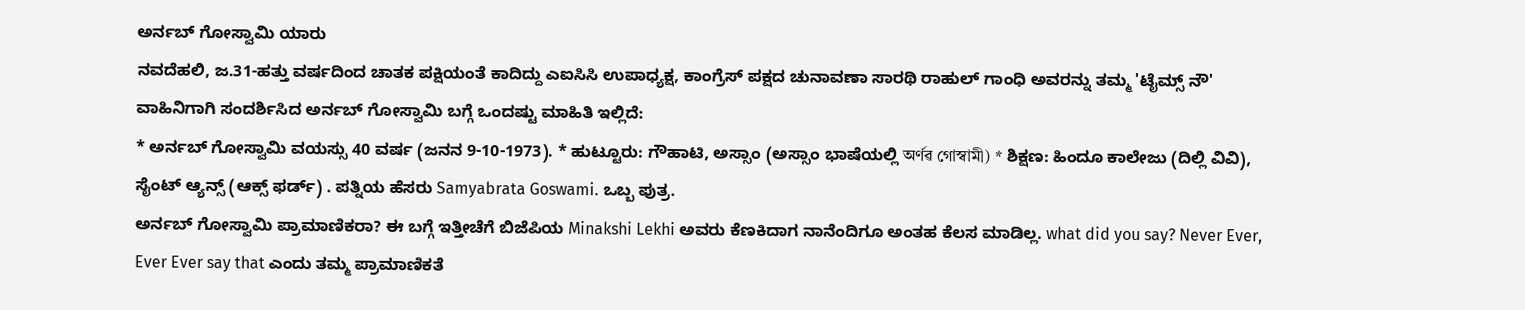ಅರ್ನಬ್ ಗೋಸ್ವಾಮಿ ಯಾರು
ನವದೆಹಲಿ, ಜ.31-ಹತ್ತು ವರ್ಷದಿಂದ ಚಾತಕ ಪಕ್ಷಿಯಂತೆ ಕಾದಿದ್ದು ಎಐಸಿಸಿ ಉಪಾಧ್ಯಕ್ಷ, ಕಾಂಗ್ರೆಸ್ ಪಕ್ಷದ ಚುನಾವಣಾ ಸಾರಥಿ ರಾಹುಲ್ ಗಾಂಧಿ ಅವರನ್ನು ತಮ್ಮ 'ಟೈಮ್ಸ್ ನೌ' ವಾಹಿನಿಗಾಗಿ ಸಂದರ್ಶಿಸಿದ ಅರ್ನಬ್ ಗೋಸ್ವಾಮಿ ಬಗ್ಗೆ ಒಂದಷ್ಟು ಮಾಹಿತಿ ಇಲ್ಲಿದೆ:
* ಅರ್ನಬ್ ಗೋಸ್ವಾಮಿ ವಯಸ್ಸು 40 ವರ್ಷ (ಜನನ 9-10-1973). * ಹುಟ್ಟೂರು: ಗೌಹಾಟಿ, ಅಸ್ಸಾಂ (ಅಸ್ಸಾಂ ಭಾಷೆಯಲ್ಲಿ অৰ্ণৱ গোস্বামী) * ಶಿಕ್ಷಣ: ಹಿಂದೂ ಕಾಲೇಜು (ದಿಲ್ಲಿ ವಿವಿ), ಸೈಂಟ್ ಆ್ಯನ್ಸ್ (ಆಕ್ಸ್ ಫರ್ಡ್) . ಪತ್ನಿಯ ಹೆಸರು Samyabrata Goswami. ಒಬ್ಬ ಪುತ್ರ.
ಅರ್ನಬ್ ಗೋಸ್ವಾಮಿ ಪ್ರಾಮಾಣಿಕರಾ? ಈ ಬಗ್ಗೆ ಇತ್ತೀಚೆಗೆ ಬಿಜೆಪಿಯ Minakshi Lekhi ಅವರು ಕೆಣಕಿದಾಗ ನಾನೆಂದಿಗೂ ಅಂತಹ ಕೆಲಸ ಮಾಡಿಲ್ಲ. what did you say? Never Ever, Ever Ever say that ಎಂದು ತಮ್ಮ ಪ್ರಾಮಾಣಿಕತೆ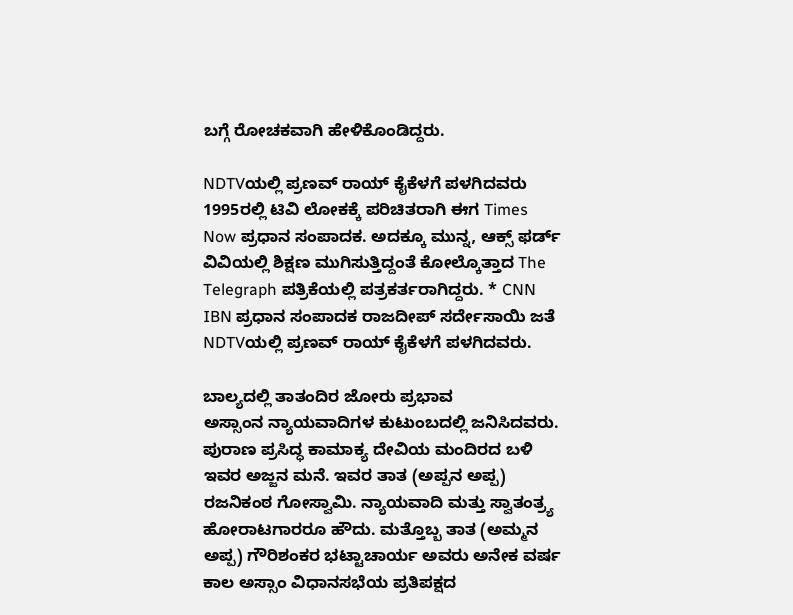ಬಗ್ಗೆ ರೋಚಕವಾಗಿ ಹೇಳಿಕೊಂಡಿದ್ದರು.

NDTVಯಲ್ಲಿ ಪ್ರಣವ್ ರಾಯ್ ಕೈಕೆಳಗೆ ಪಳಗಿದವರು
1995ರಲ್ಲಿ ಟಿವಿ ಲೋಕಕ್ಕೆ ಪರಿಚಿತರಾಗಿ ಈಗ Times Now ಪ್ರಧಾನ ಸಂಪಾದಕ. ಅದಕ್ಕೂ ಮುನ್ನ, ಆಕ್ಸ್ ಫರ್ಡ್ ವಿವಿಯಲ್ಲಿ ಶಿಕ್ಷಣ ಮುಗಿಸುತ್ತಿದ್ದಂತೆ ಕೋಲ್ಕೊತ್ತಾದ The Telegraph ಪತ್ರಿಕೆಯಲ್ಲಿ ಪತ್ರಕರ್ತರಾಗಿದ್ದರು. * CNN IBN ಪ್ರಧಾನ ಸಂಪಾದಕ ರಾಜದೀಪ್ ಸರ್ದೇಸಾಯಿ ಜತೆ NDTVಯಲ್ಲಿ ಪ್ರಣವ್ ರಾಯ್ ಕೈಕೆಳಗೆ ಪಳಗಿದವರು.

ಬಾಲ್ಯದಲ್ಲಿ ತಾತಂದಿರ ಜೋರು ಪ್ರಭಾವ
ಅಸ್ಸಾಂನ ನ್ಯಾಯವಾದಿಗಳ ಕುಟುಂಬದಲ್ಲಿ ಜನಿಸಿದವರು. ಪುರಾಣ ಪ್ರಸಿದ್ಧ ಕಾಮಾಕ್ಯ ದೇವಿಯ ಮಂದಿರದ ಬಳಿ ಇವರ ಅಜ್ಜನ ಮನೆ. ಇವರ ತಾತ (ಅಪ್ಪನ ಅಪ್ಪ) ರಜನಿಕಂಠ ಗೋಸ್ವಾಮಿ. ನ್ಯಾಯವಾದಿ ಮತ್ತು ಸ್ವಾತಂತ್ರ್ಯ ಹೋರಾಟಗಾರರೂ ಹೌದು. ಮತ್ತೊಬ್ಬ ತಾತ (ಅಮ್ಮನ ಅಪ್ಪ) ಗೌರಿಶಂಕರ ಭಟ್ಟಾಚಾರ್ಯ ಅವರು ಅನೇಕ ವರ್ಷ ಕಾಲ ಅಸ್ಸಾಂ ವಿಧಾನಸಭೆಯ ಪ್ರತಿಪಕ್ಷದ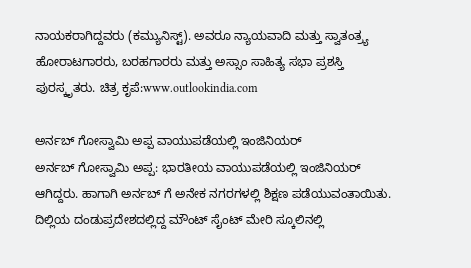ನಾಯಕರಾಗಿದ್ದವರು (ಕಮ್ಯುನಿಸ್ಟ್). ಅವರೂ ನ್ಯಾಯವಾದಿ ಮತ್ತು ಸ್ವಾತಂತ್ರ್ಯ ಹೋರಾಟಗಾರರು, ಬರಹಗಾರರು ಮತ್ತು ಅಸ್ಸಾಂ ಸಾಹಿತ್ಯ ಸಭಾ ಪ್ರಶಸ್ತಿ ಪುರಸ್ಕೃತರು. ಚಿತ್ರ ಕೃಪೆ:www.outlookindia.com

ಅರ್ನಬ್ ಗೋಸ್ವಾಮಿ ಅಪ್ಪ ವಾಯುಪಡೆಯಲ್ಲಿ ಇಂಜಿನಿಯರ್
ಅರ್ನಬ್ ಗೋಸ್ವಾಮಿ ಅಪ್ಪ: ಭಾರತೀಯ ವಾಯುಪಡೆಯಲ್ಲಿ ಇಂಜಿನಿಯರ್ ಆಗಿದ್ದರು. ಹಾಗಾಗಿ ಅರ್ನಬ್ ಗೆ ಅನೇಕ ನಗರಗಳಲ್ಲಿ ಶಿಕ್ಷಣ ಪಡೆಯುವಂತಾಯಿತು. ದಿಲ್ಲಿಯ ದಂಡುಪ್ರದೇಶದಲ್ಲಿದ್ದ ಮೌಂಟ್ ಸೈಂಟ್ ಮೇರಿ ಸ್ಕೂಲಿನಲ್ಲಿ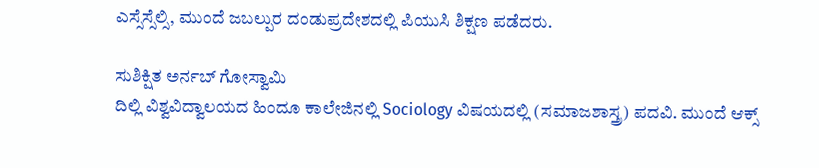ಎಸ್ಸೆಸ್ಸೆಲ್ಸಿ, ಮುಂದೆ ಜಬಲ್ಪುರ ದಂಡುಪ್ರದೇಶದಲ್ಲಿ ಪಿಯುಸಿ ಶಿಕ್ಷಣ ಪಡೆದರು.

ಸುಶಿಕ್ಷಿತ ಅರ್ನಬ್ ಗೋಸ್ವಾಮಿ
ದಿಲ್ಲಿ ವಿಶ್ವವಿದ್ವಾಲಯದ ಹಿಂದೂ ಕಾಲೇಜಿನಲ್ಲಿ Sociology ವಿಷಯದಲ್ಲಿ (ಸಮಾಜಶಾಸ್ತ್ರ) ಪದವಿ. ಮುಂದೆ ಆಕ್ಸ್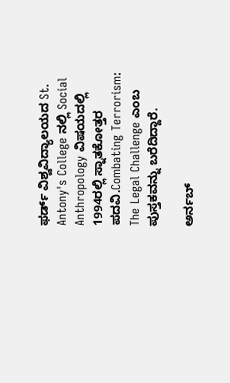ಫರ್ಡ್ ವಿಶ್ವವಿದ್ಯಾಲಯದ St. Antony's College ನಲ್ಲಿ Social Anthropology ವಿಷಯದಲ್ಲಿ 1994ರಲ್ಲಿ ಸ್ನಾತಕೋತ್ತರ ಪದವಿ.Combating Terrorism: The Legal Challenge ಎಂಬ ಪುಸ್ತಕವನ್ನು ಬರೆದಿದ್ದಾರೆ.

ಅರ್ನಬ್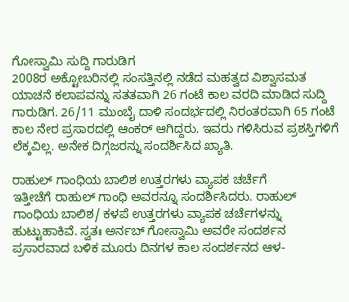ಗೋಸ್ವಾಮಿ ಸುದ್ದಿ ಗಾರುಡಿಗ
2008ರ ಅಕ್ಟೋಬರಿನಲ್ಲಿ ಸಂಸತ್ತಿನಲ್ಲಿ ನಡೆದ ಮಹತ್ವದ ವಿಶ್ವಾಸಮತ ಯಾಚನೆ ಕಲಾಪವನ್ನು ಸತತವಾಗಿ 26 ಗಂಟೆ ಕಾಲ ವರದಿ ಮಾಡಿದ ಸುದ್ದಿ ಗಾರುಡಿಗ. 26/11 ಮುಂಬೈ ದಾಳಿ ಸಂದರ್ಭದಲ್ಲಿ ನಿರಂತರವಾಗಿ 65 ಗಂಟೆ ಕಾಲ ನೇರ ಪ್ರಸಾರದಲ್ಲಿ ಆಂಕರ್ ಆಗಿದ್ದರು. ಇವರು ಗಳಿಸಿರುವ ಪ್ರಶಸ್ತಿಗಳಿಗೆ ಲೆಕ್ಕವಿಲ್ಲ. ಅನೇಕ ದಿಗ್ಗಜರನ್ನು ಸಂದರ್ಶಿಸಿದ ಖ್ಯಾತಿ.

ರಾಹುಲ್ ಗಾಂಧಿಯ ಬಾಲಿಶ ಉತ್ತರಗಳು ವ್ಯಾಪಕ ಚರ್ಚೆಗೆ
ಇತ್ತೀಚೆಗೆ ರಾಹುಲ್ ಗಾಂಧಿ ಅವರನ್ನೂ ಸಂದರ್ಶಿಸಿದರು. ರಾಹುಲ್ ಗಾಂಧಿಯ ಬಾಲಿಶ/ ಕಳಪೆ ಉತ್ತರಗಳು ವ್ಯಾಪಕ ಚರ್ಚೆಗಳನ್ನು ಹುಟ್ಟುಹಾಕಿವೆ. ಸ್ವತಃ ಅರ್ನಬ್ ಗೋಸ್ವಾಮಿ ಅವರೇ ಸಂದರ್ಶನ ಪ್ರಸಾರವಾದ ಬಳಿಕ ಮೂರು ದಿನಗಳ ಕಾಲ ಸಂದರ್ಶನದ ಆಳ-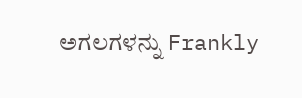ಅಗಲಗಳನ್ನು Frankly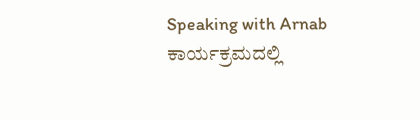Speaking with Arnab ಕಾರ್ಯಕ್ರಮದಲ್ಲಿ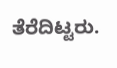ತೆರೆದಿಟ್ಟರು.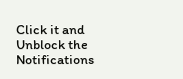Click it and Unblock the Notifications